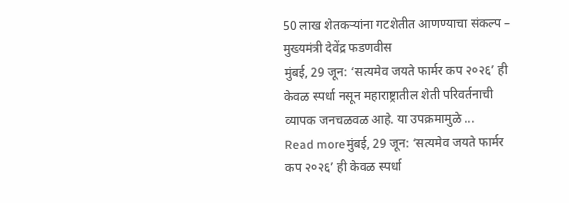50 लाख शेतकऱ्यांना गटशेतीत आणण्याचा संकल्प – मुख्यमंत्री देवेंद्र फडणवीस
मुंबई, 29 जून: ‘सत्यमेव जयते फार्मर कप २०२६’ ही केवळ स्पर्धा नसून महाराष्ट्रातील शेती परिवर्तनाची व्यापक जनचळवळ आहे. या उपक्रमामुळे ...
Read moreमुंबई, 29 जून: ‘सत्यमेव जयते फार्मर कप २०२६’ ही केवळ स्पर्धा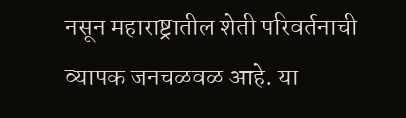नसून महाराष्ट्रातील शेती परिवर्तनाची व्यापक जनचळवळ आहे. या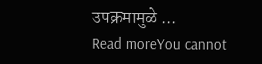उपक्रमामुळे ...
Read moreYou cannot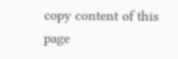copy content of this page